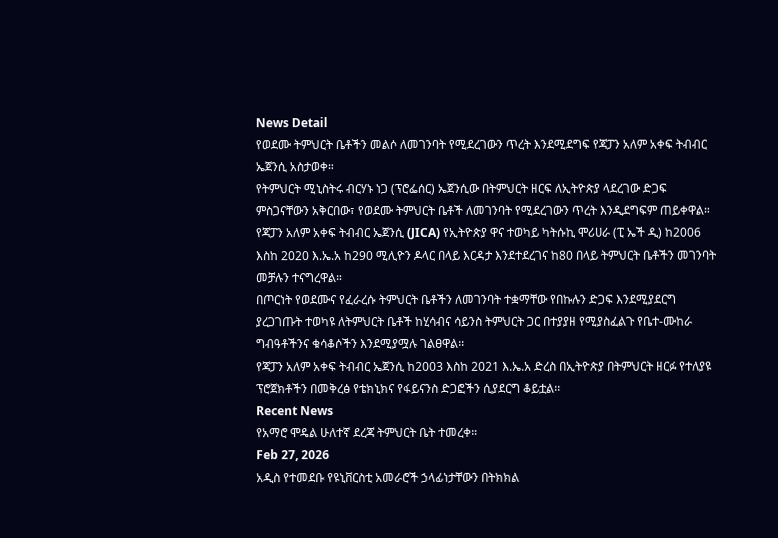News Detail
የወደሙ ትምህርት ቤቶችን መልሶ ለመገንባት የሚደረገውን ጥረት እንደሚደግፍ የጃፓን አለም አቀፍ ትብብር ኤጀንሲ አስታወቀ።
የትምህርት ሚኒስትሩ ብርሃኑ ነጋ (ፕሮፌሰር) ኤጀንሲው በትምህርት ዘርፍ ለኢትዮጵያ ላደረገው ድጋፍ ምስጋናቸውን አቅርበው፣ የወደሙ ትምህርት ቤቶች ለመገንባት የሚደረገውን ጥረት እንዲደግፍም ጠይቀዋል።
የጃፓን አለም አቀፍ ትብብር ኤጀንሲ (JICA) የኢትዮጵያ ዋና ተወካይ ካትሱኪ ሞሪሀራ (ፒ ኤች ዲ) ከ2006 እስከ 2020 እ.ኤ.አ ከ290 ሚሊዮን ዶላር በላይ እርዳታ እንደተደረገና ከ80 በላይ ትምህርት ቤቶችን መገንባት መቻሉን ተናግረዋል።
በጦርነት የወደሙና የፈራረሱ ትምህርት ቤቶችን ለመገንባት ተቋማቸው የበኩሉን ድጋፍ እንደሚያደርግ ያረጋገጡት ተወካዩ ለትምህርት ቤቶች ከሂሳብና ሳይንስ ትምህርት ጋር በተያያዘ የሚያስፈልጉ የቤተ-ሙከራ ግብዓቶችንና ቁሳቆሶችን እንደሚያሟሉ ገልፀዋል፡፡
የጃፓን አለም አቀፍ ትብብር ኤጀንሲ ከ2003 እስከ 2021 እ.ኤ.አ ድረስ በኢትዮጵያ በትምህርት ዘርፉ የተለያዩ ፕሮጀክቶችን በመቅረፅ የቴክኒክና የፋይናንስ ድጋፎችን ሲያደርግ ቆይቷል፡፡
Recent News
የአማሮ ሞዴል ሁለተኛ ደረጃ ትምህርት ቤት ተመረቀ።
Feb 27, 2026
አዲስ የተመደቡ የዩኒቨርስቲ አመራሮች ኃላፊነታቸውን በትክክል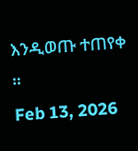እንዲወጡ ተጠየቀ ።
Feb 13, 2026